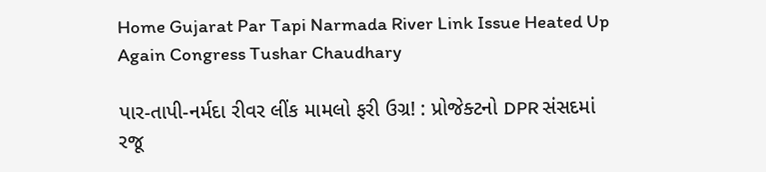Home Gujarat Par Tapi Narmada River Link Issue Heated Up Again Congress Tushar Chaudhary

પાર-તાપી-નર્મદા રીવર લીંક મામલો ફરી ઉગ્ર! : પ્રોજેક્ટનો DPR સંસદમાં રજૂ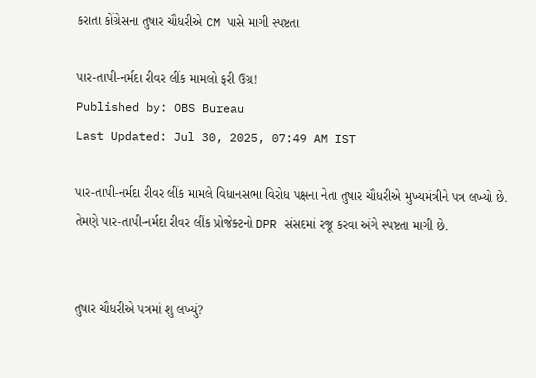કરાતા કોંગ્રેસના તુષાર ચૌધરીએ CM પાસે માગી સ્પષ્ટતા

પાર-તાપી-નર્મદા રીવર લીંક મામલો ફરી ઉગ્ર!
Published by: OBS Bureau
Last Updated: Jul 30, 2025, 07:49 AM IST

પાર-તાપી-નર્મદા રીવર લીંક મામલે વિધાનસભા વિરોધ પક્ષના નેતા તુષાર ચૌધરીએ મુખ્યમંત્રીને પત્ર લખ્યો છે. તેમણે પાર-તાપી-નર્મદા રીવર લીંક પ્રોજેક્ટનો DPR સંસદમાં રજૂ કરવા અંગે સ્પષ્ટતા માગી છે.


તુષાર ચૌધરીએ પત્રમાં શુ લખ્યું?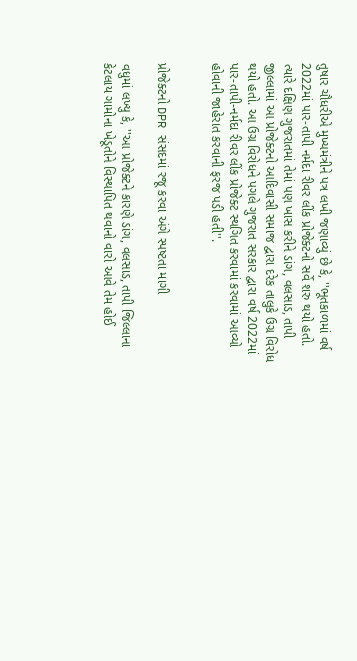તુષાર ચૌધરીએ મુખ્યમંત્રીને પત્ર લખી જણાવ્યું છે કે, ''ભૂતકાળમાં વર્ષ 2022માં પાર-તાપી નર્મદા રીવર લીંક પ્રોજેક્ટનો સર્વે શરુ થયો હતો. ત્યારે દક્ષિણ ગુજરાતમાં તેમાં પણ ખાસ કરીને ડાંગ, વલસાડ, તાપી જીલ્લામાં આ પ્રોજેક્ટનો આદિવાસી સમાજ દ્વારા દરેક તાલુકે ઉગ્ર વિરોધ થયો હતો. આ ઉગ્ર વિરોધને પગલે ગુજરાત સરકાર દ્વારા વર્ષ 2022માં પાર-તાપી-નર્મદા રીવર લીંક પ્રોજેક્ટ સ્થગિત કરવામાં કરવામાં આવ્યો હોવાની જાહેરાત કરવાની ફરજ પડી હતી''.


પ્રોજેક્ટનો DPR સંસદમાં રજૂ કરવા અંગે સ્પષ્ટતા માગી

વધુમાં લખ્યુ કે, ''આ પ્રોજેક્ટને કારણે ડાંગ, વલસાડ, તાપી જિલ્લાના કેટલાય ગામોના ખેડૂતોને વિસ્થાપિત થવાનો વારો આવે તેમ હોઈ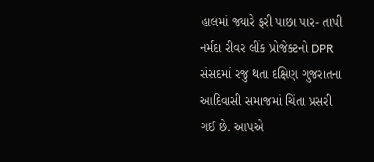હાલમાં જ્યારે ફરી પાછા પાર- તાપી નર્મદા રીવર લીંક પ્રોજેક્ટનો DPR સંસદમાં રજુ થતા દક્ષિણ ગુજરાતના આદિવાસી સમાજમાં ચિંતા પ્રસરી ગઈ છે. આપએ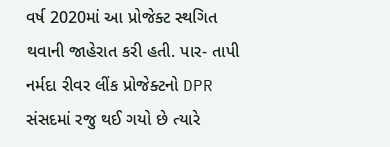વર્ષ 2020માં આ પ્રોજેક્ટ સ્થગિત થવાની જાહેરાત કરી હતી. પાર- તાપી નર્મદા રીવર લીંક પ્રોજેક્ટનો DPR સંસદમાં રજુ થઈ ગયો છે ત્યારે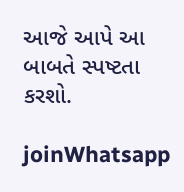આજે આપે આ બાબતે સ્પષ્ટતા કરશો.

joinWhatsapp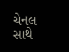ચેનલ સાથે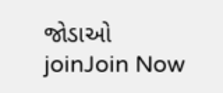જોડાઓ
joinJoin Now